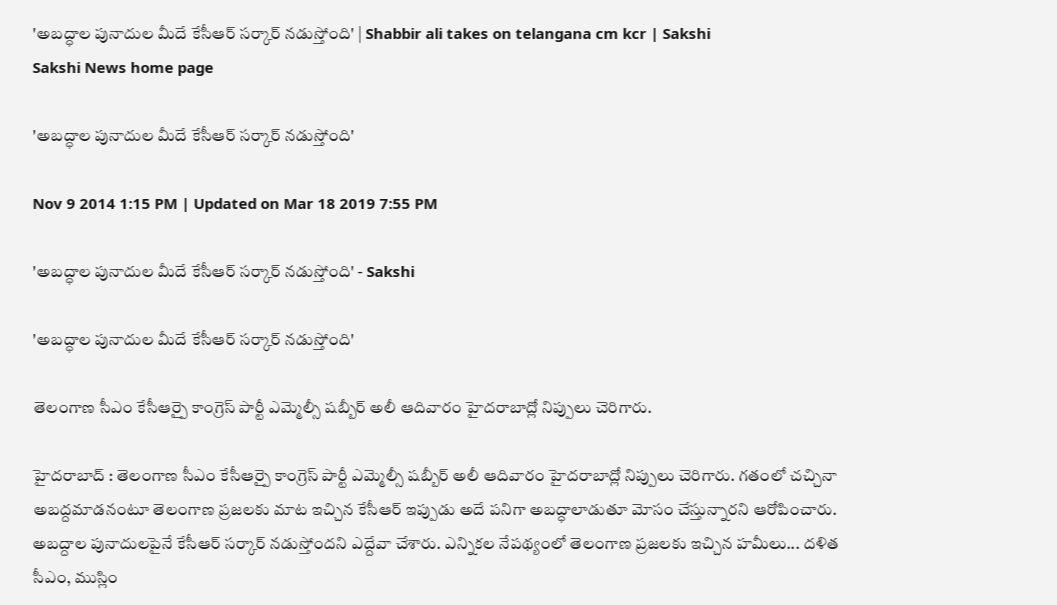'అబద్ధాల పునాదుల మీదే కేసీఆర్ సర్కార్ నడుస్తోంది' | Shabbir ali takes on telangana cm kcr | Sakshi
Sakshi News home page

'అబద్ధాల పునాదుల మీదే కేసీఆర్ సర్కార్ నడుస్తోంది'

Nov 9 2014 1:15 PM | Updated on Mar 18 2019 7:55 PM

'అబద్ధాల పునాదుల మీదే కేసీఆర్ సర్కార్ నడుస్తోంది' - Sakshi

'అబద్ధాల పునాదుల మీదే కేసీఆర్ సర్కార్ నడుస్తోంది'

తెలంగాణ సీఎం కేసీఆర్పై కాంగ్రెస్ పార్టీ ఎమ్మెల్సీ షబ్బీర్ అలీ ఆదివారం హైదరాబాద్లో నిప్పులు చెరిగారు.

హైదరాబాద్ : తెలంగాణ సీఎం కేసీఆర్పై కాంగ్రెస్ పార్టీ ఎమ్మెల్సీ షబ్బీర్ అలీ ఆదివారం హైదరాబాద్లో నిప్పులు చెరిగారు. గతంలో చచ్చినా అబద్దమాడనంటూ తెలంగాణ ప్రజలకు మాట ఇచ్చిన కేసీఆర్ ఇప్పుడు అదే పనిగా అబద్ధాలాడుతూ మోసం చేస్తున్నారని ఆరోపించారు. అబద్దాల పునాదులపైనే కేసీఆర్ సర్కార్ నడుస్తోందని ఎద్దేవా చేశారు. ఎన్నికల నేపథ్యంలో తెలంగాణ ప్రజలకు ఇచ్చిన హమీలు... దళిత సీఎం, ముస్లిం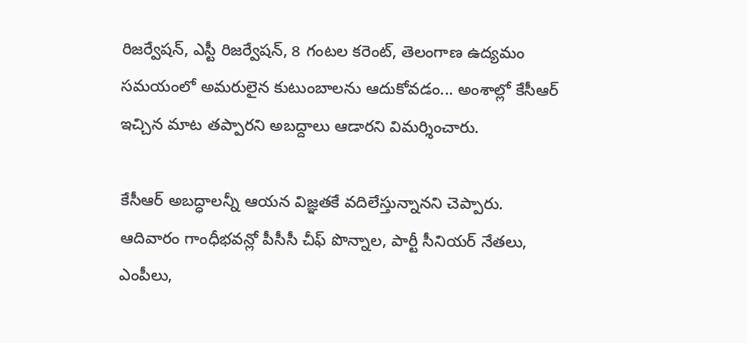రిజర్వేషన్, ఎస్టీ రిజర్వేషన్, 8 గంటల కరెంట్, తెలంగాణ ఉద్యమం సమయంలో అమరులైన కుటుంబాలను ఆదుకోవడం... అంశాల్లో కేసీఆర్ ఇచ్చిన మాట తప్పారని అబద్దాలు ఆడారని విమర్శించారు.

కేసీఆర్ అబద్ధాలన్నీ ఆయన విజ్ఞతకే వదిలేస్తున్నానని చెప్పారు. ఆదివారం గాంధీభవన్లో పీసీసీ చీఫ్ పొన్నాల, పార్టీ సీనియర్ నేతలు, ఎంపీలు,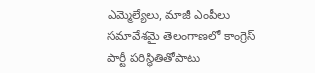ఎమ్మెల్యేలు, మాజీ ఎంపీలు సమావేశమై తెలంగాణలో కాంగ్రెస్ పార్టీ పరిస్థితితోపాటు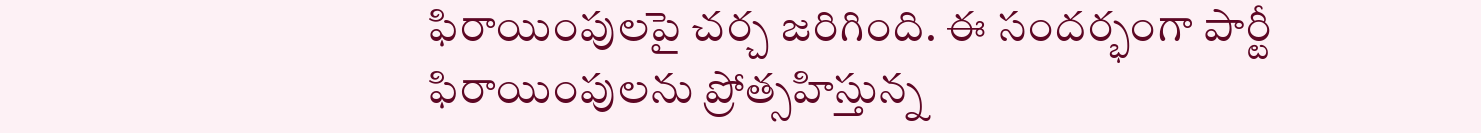ఫిరాయింపులపై చర్చ జరిగింది. ఈ సందర్భంగా పార్టీ ఫిరాయింపులను ప్రోత్సహిస్తున్న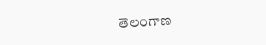తెలంగాణ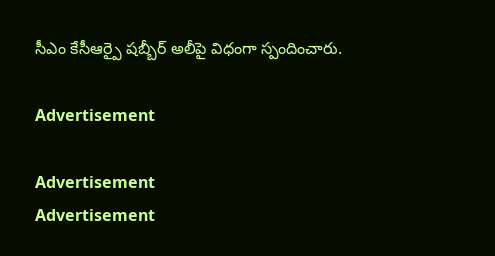సీఎం కేసీఆర్పై షబ్బీర్ అలీపై విధంగా స్పందించారు.

Advertisement

Advertisement
Advertisement